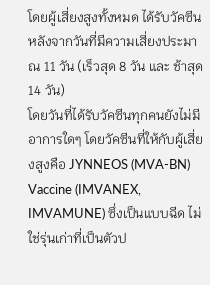โดยผู้เสี่ยงสูงทั้งหมด ได้รับวัคซีนหลังจากวันที่มีความเสี่ยงประมาณ 11 วัน (เร็วสุด 8 วัน และ ช้าสุด 14 วัน)
โดยวันที่ได้รับวัคซีนทุกคนยังไม่มีอาการใดๆ โดยวัคซีนที่ให้กับผู้เสี่ยงสูงคือ JYNNEOS (MVA-BN) Vaccine (IMVANEX, IMVAMUNE) ซึ่งเป็นแบบฉีด ไม่ใช่รุ่นเก่าที่เป็นตัวป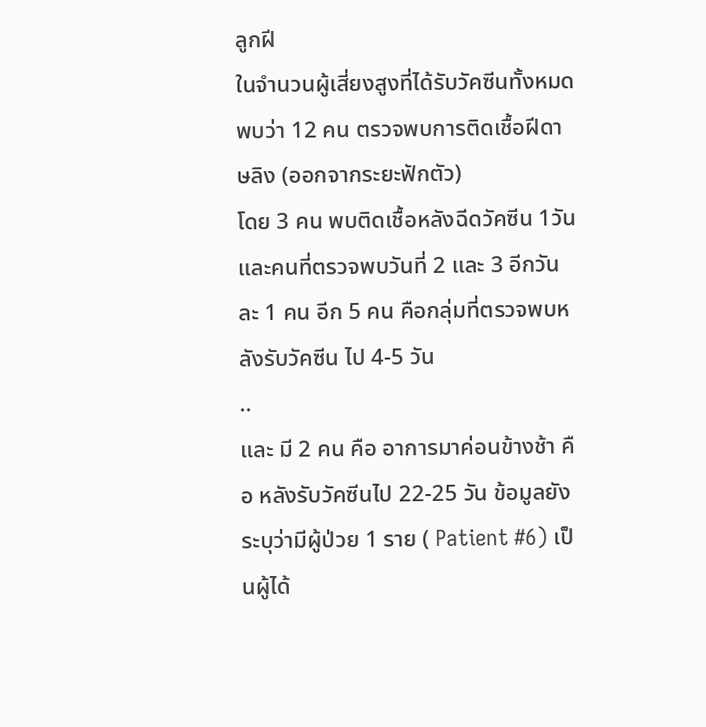ลูกฝี
ในจำนวนผู้เสี่ยงสูงที่ได้รับวัคซีนทั้งหมด พบว่า 12 คน ตรวจพบการติดเชื้อฝีดาษลิง (ออกจากระยะฟักตัว)
โดย 3 คน พบติดเชื้อหลังฉีดวัคซีน 1วัน และคนที่ตรวจพบวันที่ 2 และ 3 อีกวันละ 1 คน อีก 5 คน คือกลุ่มที่ตรวจพบหลังรับวัคซีน ไป 4-5 วัน
..
และ มี 2 คน คือ อาการมาค่อนข้างช้า คือ หลังรับวัคซีนไป 22-25 วัน ข้อมูลยังระบุว่ามีผู้ป่วย 1 ราย ( Patient #6) เป็นผู้ได้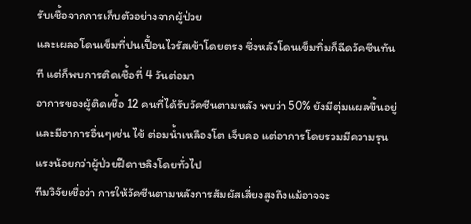รับเชื้อจากการเก็บตัวอย่างจากผู้ป่วย
และเผลอโดนเข็มที่ปนเปื้อนไวรัสเข้าโดยตรง ซึ่งหลังโดนเข็มทิ่มก็ฉีดวัคซีนทันที แต่ก็พบการติดเชื้อที่ 4 วันต่อมา
อาการของผู้ติดเชื้อ 12 คนที่ได้รับวัคซีนตามหลัง พบว่า 50% ยังมีตุ่มแผลขึ้นอยู่
และมีอาการอื่นๆเช่น ไข้ ต่อมน้ำเหลืองโต เจ็บคอ แต่อาการโดยรวมมีความรุนแรงน้อยกว่าผู้ป่วยฝีดาษลิงโดยทั่วไป
ทีมวิจัยเชื่อว่า การให้วัคซีนตามหลังการสัมผัสเสี่ยงสูงถึงแม้อาจจะ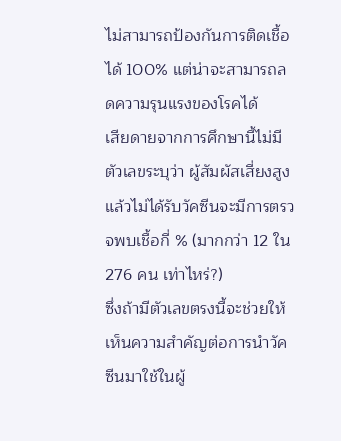ไม่สามารถป้องกันการติดเชื้อได้ 100% แต่น่าจะสามารถลดความรุนแรงของโรคได้
เสียดายจากการศึกษานี้ไม่มีตัวเลขระบุว่า ผู้สัมผัสเสี่ยงสูงแล้วไม่ได้รับวัคซีนจะมีการตรวจพบเชื้อกี่ % (มากกว่า 12 ใน 276 คน เท่าไหร่?)
ซึ่งถ้ามีตัวเลขตรงนี้จะช่วยให้เห็นความสำคัญต่อการนำวัคซีนมาใช้ในผู้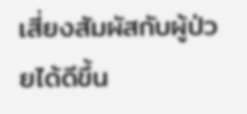เสี่ยงสัมผัสกับผู้ป่วยได้ดีขึ้น